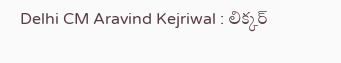Delhi CM Aravind Kejriwal : లిక్కర్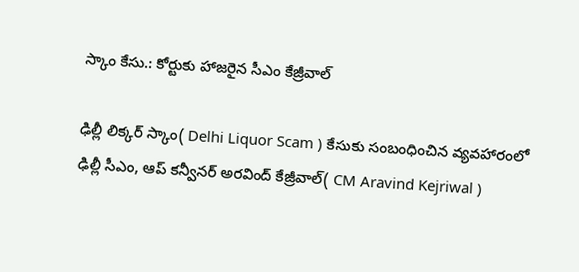స్కాం కేసు.: కోర్టుకు హాజరైన సీఎం కేజ్రీవాల్

ఢిల్లీ లిక్కర్ స్కాం( Delhi Liquor Scam ) కేసుకు సంబంధించిన వ్యవహారంలో ఢిల్లీ సీఎం, ఆప్ కన్వీనర్ అరవింద్ కేజ్రీవాల్( CM Aravind Kejriwal )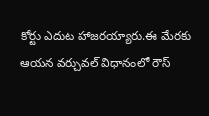కోర్టు ఎదుట హాజరయ్యారు.ఈ మేరకు ఆయన వర్చువల్ విధానంలో రౌస్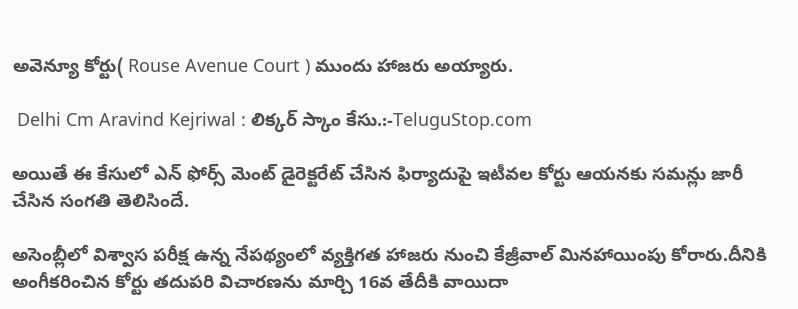అవెన్యూ కోర్టు( Rouse Avenue Court ) ముందు హాజరు అయ్యారు.

 Delhi Cm Aravind Kejriwal : లిక్కర్ స్కాం కేసు.:-TeluguStop.com

అయితే ఈ కేసులో ఎన్ ఫోర్స్ మెంట్ డైరెక్టరేట్ చేసిన ఫిర్యాదుపై ఇటీవల కోర్టు ఆయనకు సమన్లు జారీ చేసిన సంగతి తెలిసిందే.

అసెంబ్లీలో విశ్వాస పరీక్ష ఉన్న నేపథ్యంలో వ్యక్తిగత హాజరు నుంచి కేజ్రీవాల్ మినహాయింపు కోరారు.దీనికి అంగీకరించిన కోర్టు తదుపరి విచారణను మార్చి 16వ తేదీకి వాయిదా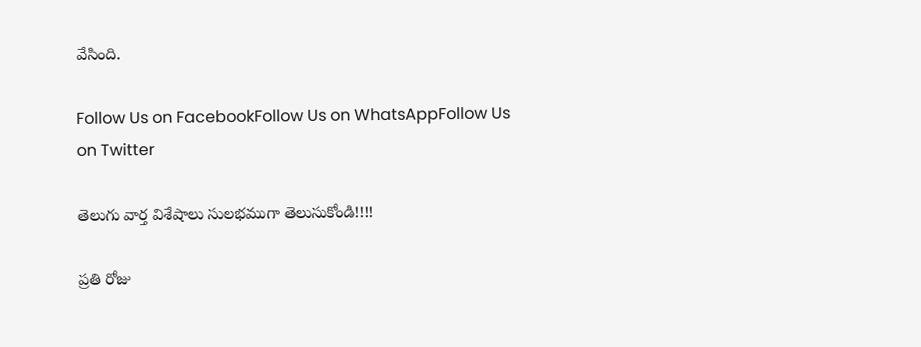వేసింది.

Follow Us on FacebookFollow Us on WhatsAppFollow Us on Twitter

తెలుగు వార్త విశేషాలు సులభముగా తెలుసుకోండి!!!!

ప్రతి రోజు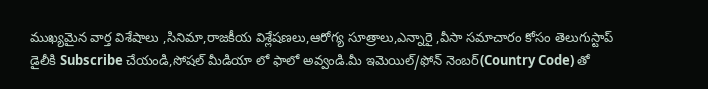ముఖ్యమైన వార్త విశేషాలు ,సినిమా,రాజకీయ విశ్లేషణలు,ఆరోగ్య సూత్రాలు,ఎన్నారై ,వీసా సమాచారం కోసం తెలుగుస్టాప్ డైలీకి Subscribe చేయండి,సోషల్ మీడియా లో ఫాలో అవ్వండి.మీ ఇమెయిల్/ఫోన్ నెంబర్(Country Code) తో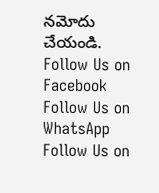నమోదు చేయండి.
Follow Us on Facebook Follow Us on WhatsApp  Follow Us on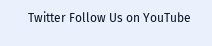Twitter Follow Us on YouTube